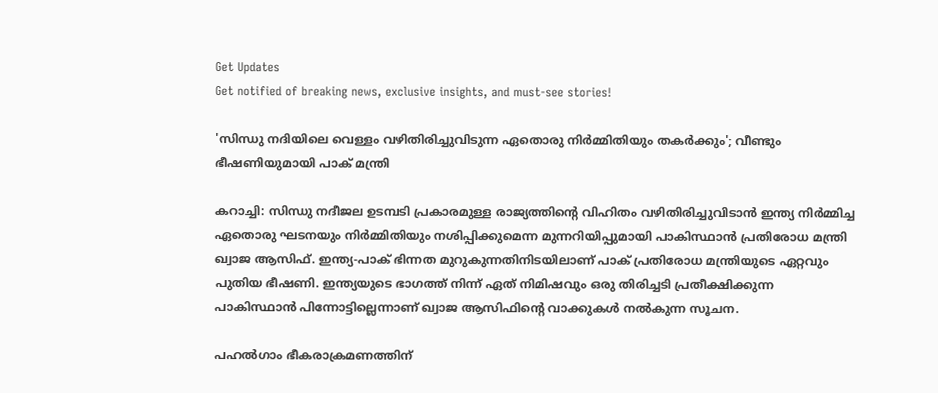Get Updates
Get notified of breaking news, exclusive insights, and must-see stories!

'സിന്ധു നദിയിലെ വെള്ളം വഴിതിരിച്ചുവിടുന്ന ഏതൊരു നിർമ്മിതിയും തകർക്കും'; വീണ്ടും ഭീഷണിയുമായി പാക് മന്ത്രി

കറാച്ചി: സിന്ധു നദീജല ഉടമ്പടി പ്രകാരമുള്ള രാജ്യത്തിന്റെ വിഹിതം വഴിതിരിച്ചുവിടാൻ ഇന്ത്യ നിർമ്മിച്ച ഏതൊരു ഘടനയും നിർമ്മിതിയും നശിപ്പിക്കുമെന്ന മുന്നറിയിപ്പുമായി പാകിസ്ഥാൻ പ്രതിരോധ മന്ത്രി ഖ്വാജ ആസിഫ്. ഇന്ത്യ-പാക് ഭിന്നത മുറുകുന്നതിനിടയിലാണ് പാക് പ്രതിരോധ മന്ത്രിയുടെ ഏറ്റവും പുതിയ ഭീഷണി. ഇന്ത്യയുടെ ഭാഗത്ത് നിന്ന് ഏത് നിമിഷവും ഒരു തിരിച്ചടി പ്രതീക്ഷിക്കുന്ന പാകിസ്ഥാൻ പിന്നോട്ടില്ലെന്നാണ് ഖ്വാജ ആസിഫിന്റെ വാക്കുകൾ നൽകുന്ന സൂചന.

പഹൽഗാം ഭീകരാക്രമണത്തിന്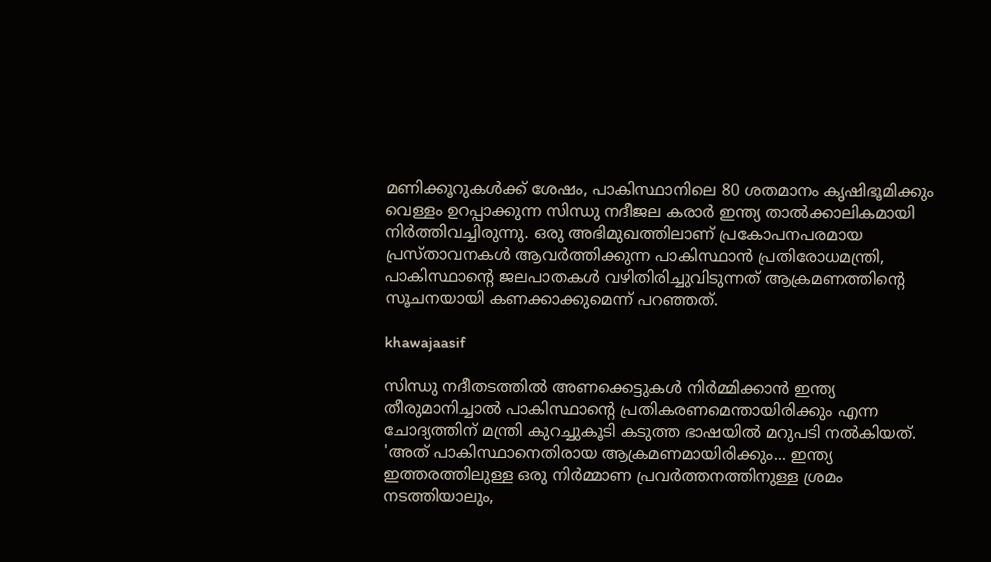മണിക്കൂറുകൾക്ക് ശേഷം, പാകിസ്ഥാനിലെ 80 ശതമാനം കൃഷിഭൂമിക്കും വെള്ളം ഉറപ്പാക്കുന്ന സിന്ധു നദീജല കരാർ ഇന്ത്യ താൽക്കാലികമായി നിർത്തിവച്ചിരുന്നു. ഒരു അഭിമുഖത്തിലാണ് പ്രകോപനപരമായ പ്രസ്‌താവനകൾ ആവർത്തിക്കുന്ന പാകിസ്ഥാൻ പ്രതിരോധമന്ത്രി, പാകിസ്ഥാന്റെ ജലപാതകൾ വഴിതിരിച്ചുവിടുന്നത് ആക്രമണത്തിന്റെ സൂചനയായി കണക്കാക്കുമെന്ന് പറഞ്ഞത്.

khawajaasif

സിന്ധു നദീതടത്തിൽ അണക്കെട്ടുകൾ നിർമ്മിക്കാൻ ഇന്ത്യ തീരുമാനിച്ചാൽ പാകിസ്ഥാന്റെ പ്രതികരണമെന്തായിരിക്കും എന്ന ചോദ്യത്തിന് മന്ത്രി കുറച്ചുകൂടി കടുത്ത ഭാഷയിൽ മറുപടി നൽകിയത്. 'അത് പാകിസ്ഥാനെതിരായ ആക്രമണമായിരിക്കും... ഇന്ത്യ ഇത്തരത്തിലുള്ള ഒരു നിർമ്മാണ പ്രവർത്തനത്തിനുള്ള ശ്രമം നടത്തിയാലും,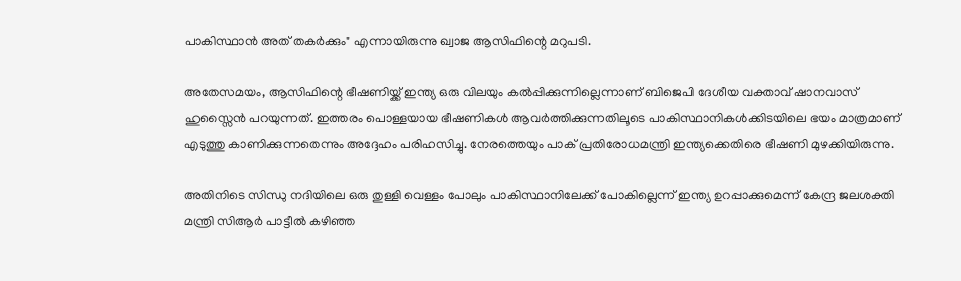പാകിസ്ഥാൻ അത് തകർക്കും" എന്നായിരുന്നു ഖ്വാജ ആസിഫിന്റെ മറുപടി.

അതേസമയം, ആസിഫിന്റെ ഭീഷണിയ്ക്ക് ഇന്ത്യ ഒരു വിലയും കൽപ്പിക്കുന്നില്ലെന്നാണ് ബിജെപി ദേശീയ വക്താവ് ഷാനവാസ് ഹുസ്സൈൻ പറയുന്നത്. ഇത്തരം പൊള്ളയായ ഭീഷണികൾ ആവർത്തിക്കുന്നതിലൂടെ പാകിസ്ഥാനികൾക്കിടയിലെ ഭയം മാത്രമാണ് എടുത്തു കാണിക്കുന്നതെന്നും അദ്ദേഹം പരിഹസിച്ചു. നേരത്തെയും പാക് പ്രതിരോധമന്ത്രി ഇന്ത്യക്കെതിരെ ഭീഷണി മുഴക്കിയിരുന്നു.

അതിനിടെ സിന്ധു നദിയിലെ ഒരു തുള്ളി വെള്ളം പോലും പാകിസ്ഥാനിലേക്ക് പോകില്ലെന്ന് ഇന്ത്യ ഉറപ്പാക്കുമെന്ന് കേന്ദ്ര ജലശക്തി മന്ത്രി സിആർ പാട്ടീൽ കഴിഞ്ഞ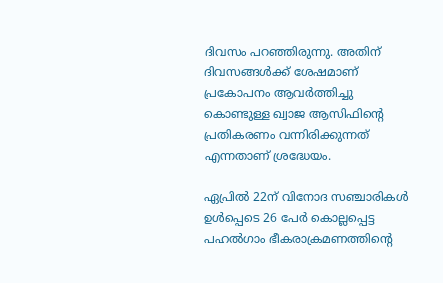ദിവസം പറഞ്ഞിരുന്നു. അതിന് ദിവസങ്ങൾക്ക് ശേഷമാണ് പ്രകോപനം ആവർത്തിച്ചു കൊണ്ടുള്ള ഖ്വാജ ആസിഫിന്റെ പ്രതികരണം വന്നിരിക്കുന്നത് എന്നതാണ് ശ്രദ്ധേയം.

ഏപ്രിൽ 22ന് വിനോദ സഞ്ചാരികൾ ഉൾപ്പെടെ 26 പേർ കൊല്ലപ്പെട്ട പഹൽഗാം ഭീകരാക്രമണത്തിന്റെ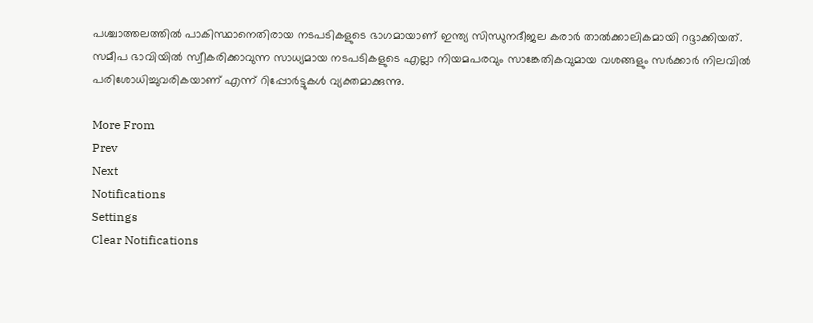പശ്ചാത്തലത്തിൽ പാകിസ്ഥാനെതിരായ നടപടികളുടെ ഭാഗമായാണ് ഇന്ത്യ സിന്ധുനദീജല കരാർ താൽക്കാലികമായി റദ്ദാക്കിയത്. സമീപ ഭാവിയിൽ സ്വീകരിക്കാവുന്ന സാധ്യമായ നടപടികളുടെ എല്ലാ നിയമപരവും സാങ്കേതികവുമായ വശങ്ങളും സർക്കാർ നിലവിൽ പരിശോധിച്ചുവരികയാണ് എന്ന് റിപ്പോർട്ടുകൾ വ്യക്തമാക്കുന്നു.

More From
Prev
Next
Notifications
Settings
Clear Notifications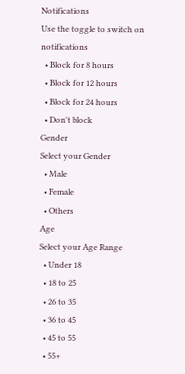Notifications
Use the toggle to switch on notifications
  • Block for 8 hours
  • Block for 12 hours
  • Block for 24 hours
  • Don't block
Gender
Select your Gender
  • Male
  • Female
  • Others
Age
Select your Age Range
  • Under 18
  • 18 to 25
  • 26 to 35
  • 36 to 45
  • 45 to 55
  • 55+